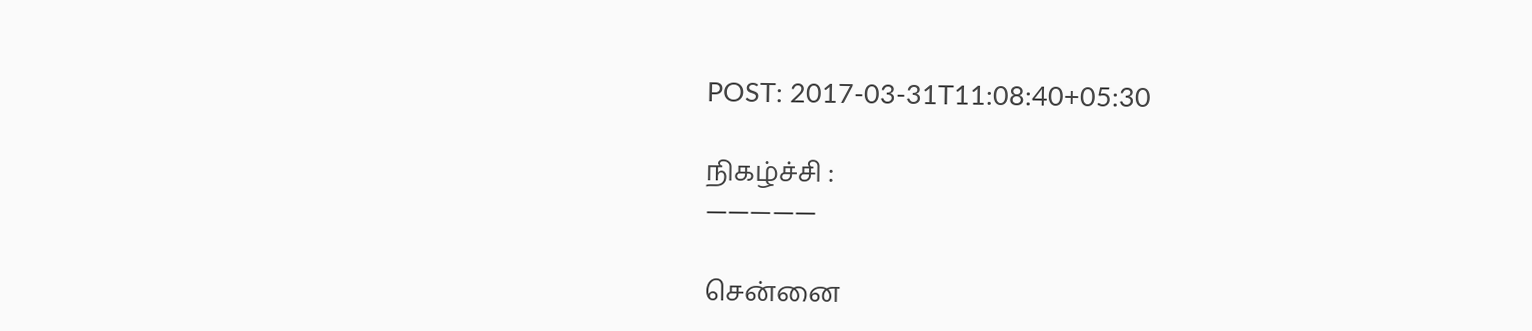POST: 2017-03-31T11:08:40+05:30

நிகழ்ச்சி :
—————

சென்னை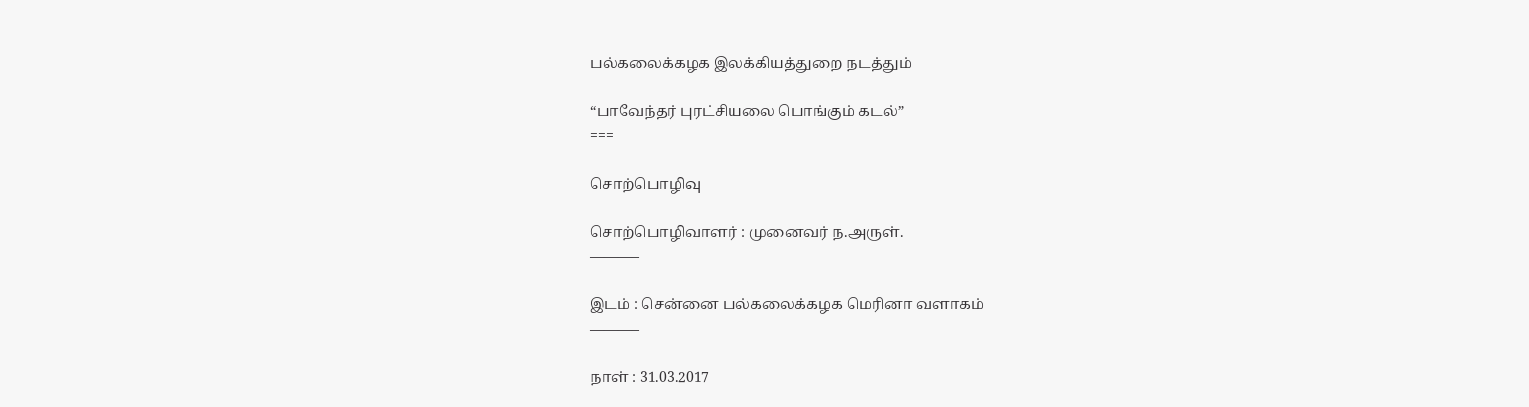பல்கலைக்கழக இலக்கியத்துறை நடத்தும்

“பாவேந்தர் புரட்சியலை பொங்கும் கடல்”
===

சொற்பொழிவு

சொற்பொழிவாளர் : முனைவர் ந.அருள்.
———–

இடம் : சென்னை பல்கலைக்கழக மெரினா வளாகம்
———–

நாள் : 31.03.2017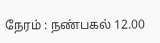நேரம் : நண்பகல் 12.00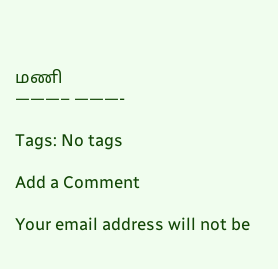மணி
———– ———-

Tags: No tags

Add a Comment

Your email address will not be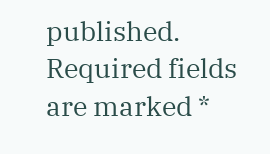published. Required fields are marked *